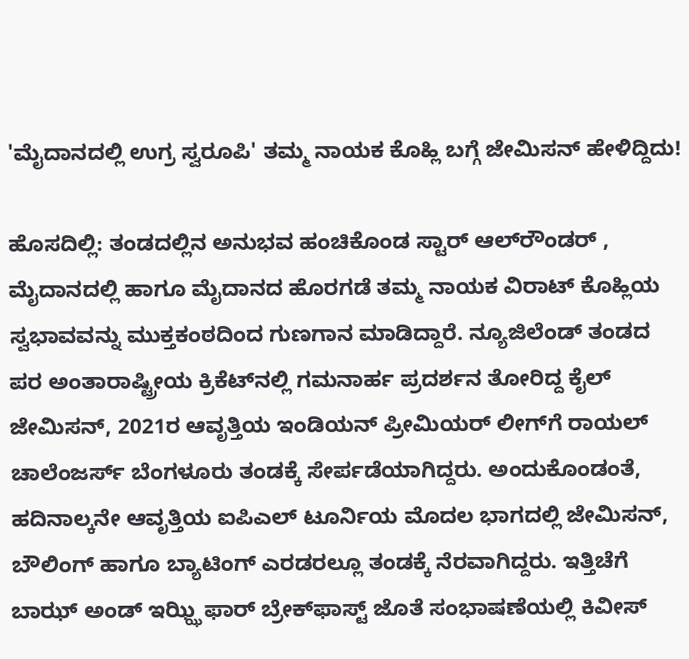'ಮೈದಾನದಲ್ಲಿ ಉಗ್ರ ಸ್ವರೂಪಿ' ತಮ್ಮ ನಾಯಕ ಕೊಹ್ಲಿ ಬಗ್ಗೆ ಜೇಮಿಸನ್‌ ಹೇಳಿದ್ದಿದು!

ಹೊಸದಿಲ್ಲಿ: ತಂಡದಲ್ಲಿನ ಅನುಭವ ಹಂಚಿಕೊಂಡ ಸ್ಟಾರ್‌ ಆಲ್‌ರೌಂಡರ್‌ , ಮೈದಾನದಲ್ಲಿ ಹಾಗೂ ಮೈದಾನದ ಹೊರಗಡೆ ತಮ್ಮ ನಾಯಕ ವಿರಾಟ್‌ ಕೊಹ್ಲಿಯ ಸ್ವಭಾವವನ್ನು ಮುಕ್ತಕಂಠದಿಂದ ಗುಣಗಾನ ಮಾಡಿದ್ದಾರೆ. ನ್ಯೂಜಿಲೆಂಡ್‌ ತಂಡದ ಪರ ಅಂತಾರಾಷ್ಟ್ರೀಯ ಕ್ರಿಕೆಟ್‌ನಲ್ಲಿ ಗಮನಾರ್ಹ ಪ್ರದರ್ಶನ ತೋರಿದ್ದ ಕೈಲ್‌ ಜೇಮಿಸನ್‌, 2021ರ ಆವೃತ್ತಿಯ ಇಂಡಿಯನ್‌ ಪ್ರೀಮಿಯರ್‌ ಲೀಗ್‌ಗೆ ರಾಯಲ್‌ ಚಾಲೆಂಜರ್ಸ್ ಬೆಂಗಳೂರು ತಂಡಕ್ಕೆ ಸೇರ್ಪಡೆಯಾಗಿದ್ದರು. ಅಂದುಕೊಂಡಂತೆ, ಹದಿನಾಲ್ಕನೇ ಆವೃತ್ತಿಯ ಐಪಿಎಲ್‌ ಟೂರ್ನಿಯ ಮೊದಲ ಭಾಗದಲ್ಲಿ ಜೇಮಿಸನ್‌, ಬೌಲಿಂಗ್‌ ಹಾಗೂ ಬ್ಯಾಟಿಂಗ್ ಎರಡರಲ್ಲೂ ತಂಡಕ್ಕೆ ನೆರವಾಗಿದ್ದರು. ಇತ್ತಿಚೆಗೆ ಬಾಝ್‌ ಅಂಡ್‌ ಇಝ್ಝಿ ಫಾರ್‌ ಬ್ರೇಕ್‌ಫಾಸ್ಟ್ ಜೊತೆ ಸಂಭಾಷಣೆಯಲ್ಲಿ ಕಿವೀಸ್‌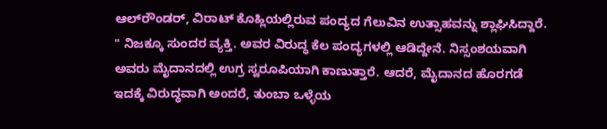ಆಲ್‌ರೌಂಡರ್‌, ವಿರಾಟ್‌ ಕೊಹ್ಲಿಯಲ್ಲಿರುವ ಪಂದ್ಯದ ಗೆಲುವಿನ ಉತ್ಸಾಹವನ್ನು ಶ್ಲಾಘಿಸಿದ್ದಾರೆ. " ನಿಜಕ್ಕೂ ಸುಂದರ ವ್ಯಕ್ತಿ. ಅವರ ವಿರುದ್ಧ ಕೆಲ ಪಂದ್ಯಗಳಲ್ಲಿ ಆಡಿದ್ದೇನೆ. ನಿಸ್ಸಂಶಯವಾಗಿ ಅವರು ಮೈದಾನದಲ್ಲಿ ಉಗ್ರ ಸ್ವರೂಪಿಯಾಗಿ ಕಾಣುತ್ತಾರೆ. ಆದರೆ, ಮೈದಾನದ ಹೊರಗಡೆ ಇದಕ್ಕೆ ವಿರುದ್ಧವಾಗಿ ಅಂದರೆ, ತುಂಬಾ ಒಳ್ಳೆಯ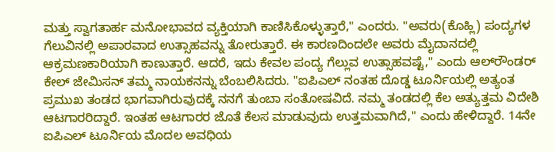ಮತ್ತು ಸ್ವಾಗತಾರ್ಹ ಮನೋಭಾವದ ವ್ಯಕ್ತಿಯಾಗಿ ಕಾಣಿಸಿಕೊಳ್ಳುತ್ತಾರೆ," ಎಂದರು. "ಅವರು(ಕೊಹ್ಲಿ) ಪಂದ್ಯಗಳ ಗೆಲುವಿನಲ್ಲಿ ಅಪಾರವಾದ ಉತ್ಸಾಹವನ್ನು ತೋರುತ್ತಾರೆ. ಈ ಕಾರಣದಿಂದಲೇ ಅವರು ಮೈದಾನದಲ್ಲಿ ಆಕ್ರಮಣಕಾರಿಯಾಗಿ ಕಾಣುತ್ತಾರೆ. ಆದರೆ, ಇದು ಕೇವಲ ಪಂದ್ಯ ಗೆಲ್ಲುವ ಉತ್ಸಾಹವಷ್ಟೆ," ಎಂದು ಆಲ್‌ರೌಂಡರ್‌ ಕೇಲ್‌ ಜೇಮಿಸನ್‌ ತಮ್ಮ ನಾಯಕನನ್ನು ಬೆಂಬಲಿಸಿದರು. "ಐಪಿಎಲ್‌ ನಂತಹ ದೊಡ್ಡ ಟೂರ್ನಿಯಲ್ಲಿ ಅತ್ಯಂತ ಪ್ರಮುಖ ತಂಡದ ಭಾಗವಾಗಿರುವುದಕ್ಕೆ ನನಗೆ ತುಂಬಾ ಸಂತೋಷವಿದೆ. ನಮ್ಮ ತಂಡದಲ್ಲಿ ಕೆಲ ಅತ್ಯುತ್ತಮ ವಿದೇಶಿ ಆಟಗಾರರಿದ್ದಾರೆ. ಇಂತಹ ಆಟಗಾರರ ಜೊತೆ ಕೆಲಸ ಮಾಡುವುದು ಉತ್ತಮವಾಗಿದೆ," ಎಂದು ಹೇಳಿದ್ದಾರೆ. 14ನೇ ಐಪಿಎಲ್‌ ಟೂರ್ನಿಯ ಮೊದಲ ಅವಧಿಯ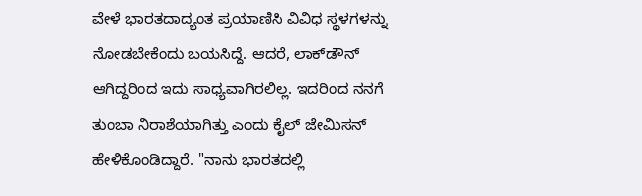ವೇಳೆ ಭಾರತದಾದ್ಯಂತ ಪ್ರಯಾಣಿಸಿ ವಿವಿಧ ಸ್ಥಳಗಳನ್ನು ನೋಡಬೇಕೆಂದು ಬಯಸಿದ್ದೆ. ಆದರೆ, ಲಾಕ್‌ಡೌನ್‌ ಆಗಿದ್ದರಿಂದ ಇದು ಸಾಧ್ಯವಾಗಿರಲಿಲ್ಲ. ಇದರಿಂದ ನನಗೆ ತುಂಬಾ ನಿರಾಶೆಯಾಗಿತ್ತು ಎಂದು ಕೈಲ್‌ ಜೇಮಿಸನ್‌ ಹೇಳಿಕೊಂಡಿದ್ದಾರೆ. "ನಾನು ಭಾರತದಲ್ಲಿ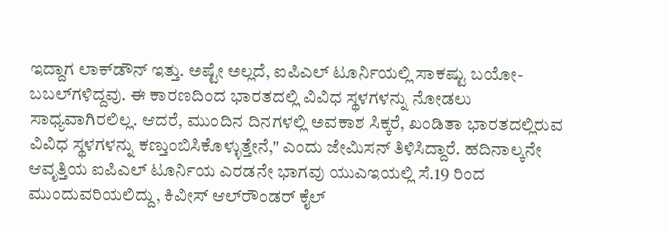ಇದ್ದಾಗ ಲಾಕ್‌ಡೌನ್‌ ಇತ್ತು. ಅಷ್ಟೇ ಅಲ್ಲದೆ, ಐಪಿಎಲ್‌ ಟೂರ್ನಿಯಲ್ಲಿ ಸಾಕಷ್ಟು ಬಯೋ-ಬಬಲ್‌ಗಳಿದ್ದವು. ಈ ಕಾರಣದಿಂದ ಭಾರತದಲ್ಲಿ ವಿವಿಧ ಸ್ಥಳಗಳನ್ನು ನೋಡಲು ಸಾಧ್ಯವಾಗಿರಲಿಲ್ಲ. ಆದರೆ, ಮುಂದಿನ ದಿನಗಳಲ್ಲಿ ಅವಕಾಶ ಸಿಕ್ಕರೆ, ಖಂಡಿತಾ ಭಾರತದಲ್ಲಿರುವ ವಿವಿಧ ಸ್ಥಳಗಳನ್ನು ಕಣ್ತುಂಬಿಸಿಕೊಳ್ಳುತ್ತೇನೆ," ಎಂದು ಜೇಮಿಸನ್‌ ತಿಳಿಸಿದ್ದಾರೆ. ಹದಿನಾಲ್ಕನೇ ಆವೃತ್ತಿಯ ಐಪಿಎಲ್‌ ಟೂರ್ನಿಯ ಎರಡನೇ ಭಾಗವು ಯುಎಇಯಲ್ಲಿ ಸೆ.19 ರಿಂದ ಮುಂದುವರಿಯಲಿದ್ದು, ಕಿವೀಸ್‌ ಆಲ್‌ರೌಂಡರ್‌ ಕೈಲ್‌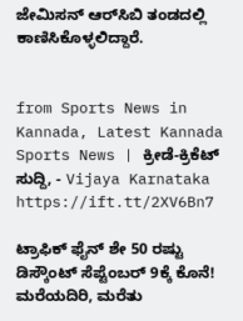ಜೇಮಿಸನ್‌ ಆರ್‌ಸಿಬಿ ತಂಡದಲ್ಲಿ ಕಾಣಿಸಿಕೊಳ್ಳಲಿದ್ದಾರೆ.


from Sports News in Kannada, Latest Kannada Sports News | ಕ್ರೀಡೆ-ಕ್ರಿಕೆಟ್ ಸುದ್ದಿ, - Vijaya Karnataka https://ift.tt/2XV6Bn7

ಟ್ರಾಫಿಕ್‌ ಫೈನ್‌ ಶೇ 50 ರಷ್ಟು ಡಿಸ್ಕೌಂಟ್‌ ಸೆಪ್ಟೆಂಬರ್‌ 9ಕ್ಕೆ ಕೊನೆ! ಮರೆಯದಿರಿ, ಮರೆತು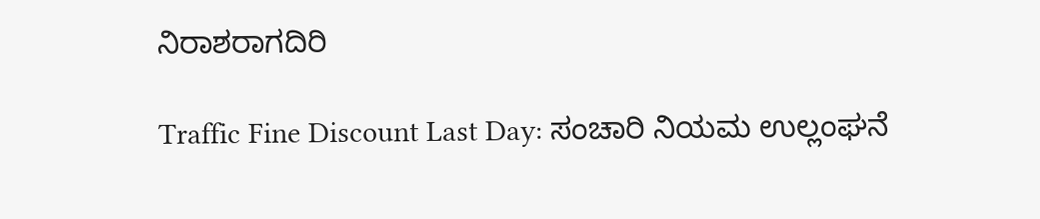ನಿರಾಶರಾಗದಿರಿ

Traffic Fine Discount Last Day: ಸಂಚಾರಿ ನಿಯಮ ಉಲ್ಲಂಘನೆ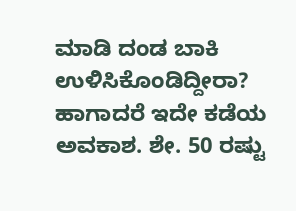ಮಾಡಿ ದಂಡ ಬಾಕಿ ಉಳಿಸಿಕೊಂಡಿದ್ದೀರಾ? ಹಾಗಾದರೆ ಇದೇ ಕಡೆಯ ಅವಕಾಶ. ಶೇ. 50 ರಷ್ಟು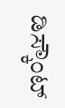ಡಿಸ್ಕೌಂಟ್‌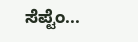ಸೆಪ್ಟೆಂ...